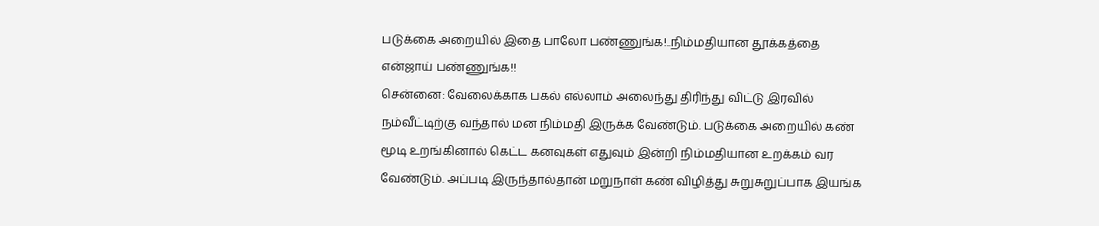படுக்கை அறையில் இதை பாலோ பண்ணுங்க!..நிம்மதியான தூக்கத்தை என்ஜாய் பண்ணுங்க!!
சென்னை: வேலைக்காக பகல் எல்லாம் அலைந்து திரிந்து விட்டு இரவில் நம்வீட்டிற்கு வந்தால் மன நிம்மதி இருக்க வேண்டும். படுக்கை அறையில் கண் மூடி உறங்கினால் கெட்ட கனவுகள் எதுவும் இன்றி நிம்மதியான உறக்கம் வர வேண்டும். அப்படி இருந்தால்தான் மறுநாள் கண் விழித்து சுறுசுறுப்பாக இயங்க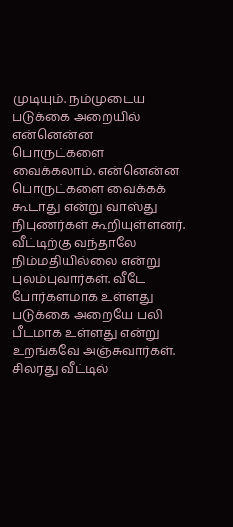முடியும். நம்முடைய படுக்கை அறையில் என்னென்ன பொருட்களை வைக்கலாம். என்னென்ன பொருட்களை வைக்கக் கூடாது என்று வாஸ்து நிபுணர்கள் கூறியுள்ளனர்.
வீட்டிற்கு வந்தாலே நிம்மதியில்லை என்று புலம்புவார்கள். வீடே போர்களமாக உள்ளது படுக்கை அறையே பலி பீடமாக உள்ளது என்று உறங்கவே அஞ்சுவார்கள். சிலரது வீட்டில்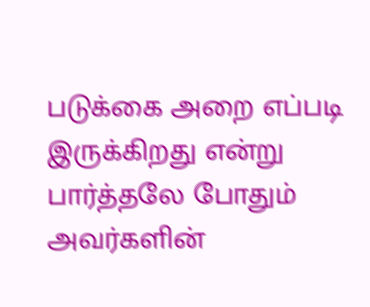படுக்கை அறை எப்படி இருக்கிறது என்று பார்த்தலே போதும் அவர்களின்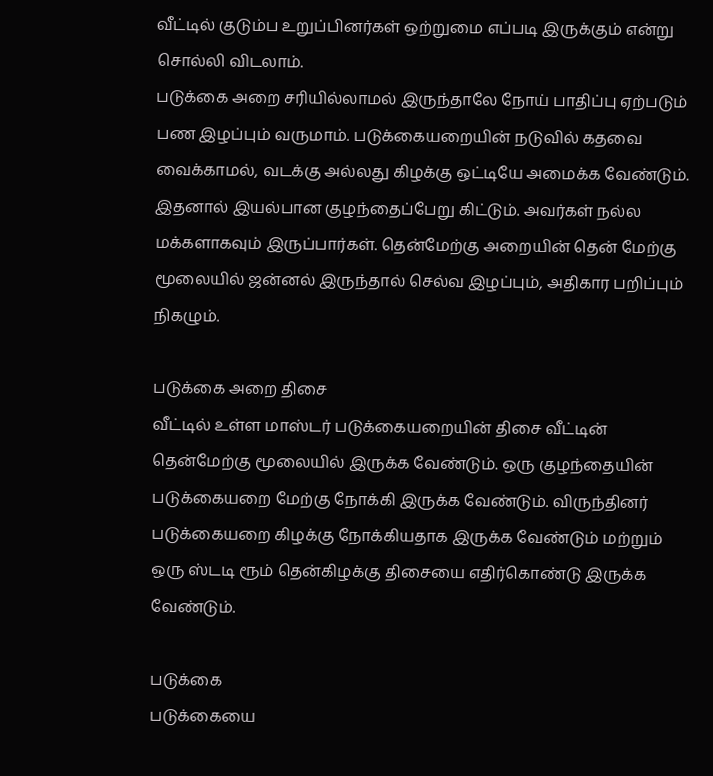வீட்டில் குடும்ப உறுப்பினர்கள் ஒற்றுமை எப்படி இருக்கும் என்று சொல்லி விடலாம்.
படுக்கை அறை சரியில்லாமல் இருந்தாலே நோய் பாதிப்பு ஏற்படும் பண இழப்பும் வருமாம். படுக்கையறையின் நடுவில் கதவை வைக்காமல், வடக்கு அல்லது கிழக்கு ஒட்டியே அமைக்க வேண்டும். இதனால் இயல்பான குழந்தைப்பேறு கிட்டும். அவர்கள் நல்ல மக்களாகவும் இருப்பார்கள். தென்மேற்கு அறையின் தென் மேற்கு மூலையில் ஜன்னல் இருந்தால் செல்வ இழப்பும், அதிகார பறிப்பும் நிகழும்.

படுக்கை அறை திசை
வீட்டில் உள்ள மாஸ்டர் படுக்கையறையின் திசை வீட்டின் தென்மேற்கு மூலையில் இருக்க வேண்டும். ஒரு குழந்தையின் படுக்கையறை மேற்கு நோக்கி இருக்க வேண்டும். விருந்தினர் படுக்கையறை கிழக்கு நோக்கியதாக இருக்க வேண்டும் மற்றும் ஒரு ஸ்டடி ரூம் தென்கிழக்கு திசையை எதிர்கொண்டு இருக்க வேண்டும்.

படுக்கை
படுக்கையை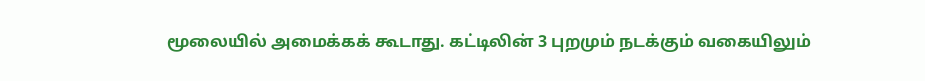மூலையில் அமைக்கக் கூடாது. கட்டிலின் 3 புறமும் நடக்கும் வகையிலும்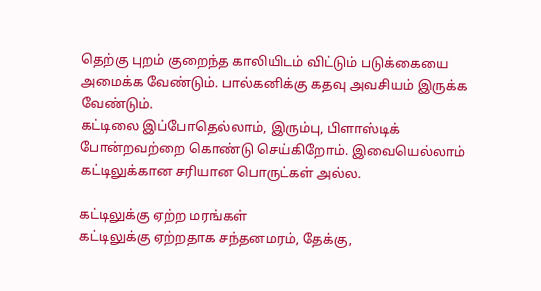தெற்கு புறம் குறைந்த காலியிடம் விட்டும் படுக்கையை அமைக்க வேண்டும். பால்கனிக்கு கதவு அவசியம் இருக்க வேண்டும்.
கட்டிலை இப்போதெல்லாம், இரும்பு, பிளாஸ்டிக் போன்றவற்றை கொண்டு செய்கிறோம். இவையெல்லாம் கட்டிலுக்கான சரியான பொருட்கள் அல்ல.

கட்டிலுக்கு ஏற்ற மரங்கள்
கட்டிலுக்கு ஏற்றதாக சந்தனமரம், தேக்கு,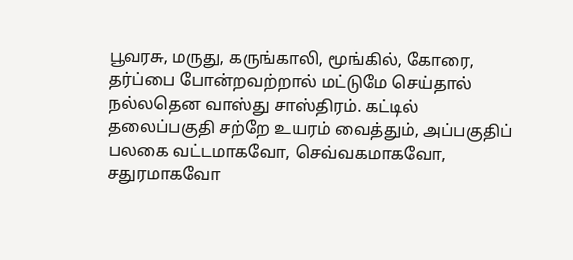பூவரசு, மருது, கருங்காலி, மூங்கில், கோரை, தர்ப்பை போன்றவற்றால் மட்டுமே செய்தால் நல்லதென வாஸ்து சாஸ்திரம். கட்டில் தலைப்பகுதி சற்றே உயரம் வைத்தும், அப்பகுதிப் பலகை வட்டமாகவோ, செவ்வகமாகவோ, சதுரமாகவோ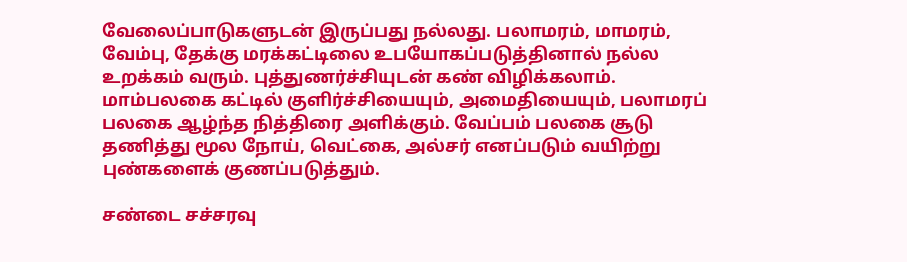வேலைப்பாடுகளுடன் இருப்பது நல்லது. பலாமரம், மாமரம், வேம்பு, தேக்கு மரக்கட்டிலை உபயோகப்படுத்தினால் நல்ல உறக்கம் வரும். புத்துணர்ச்சியுடன் கண் விழிக்கலாம். மாம்பலகை கட்டில் குளிர்ச்சியையும், அமைதியையும், பலாமரப் பலகை ஆழ்ந்த நித்திரை அளிக்கும். வேப்பம் பலகை சூடு தணித்து மூல நோய், வெட்கை, அல்சர் எனப்படும் வயிற்று புண்களைக் குணப்படுத்தும்.

சண்டை சச்சரவு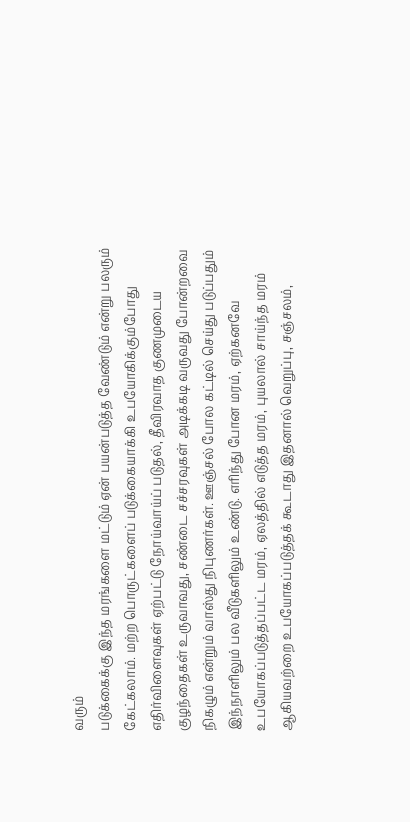வரும்
படுக்கைக்கு இந்த மரங்களை மட்டும் ஏன் பயன்படுத்த வேண்டும் என்று பலரும் கேட்கலாம். மற்ற பொருட்களைப் படுக்கையாக்கி உபயோகிக்கும்போது எதிர்விளைவுகள் ஏற்பட்டு நோய்வாய்ப் படுதல், தீவிரவாத குணமுடைய குழந்தைகள் உருவாவது, சண்டை சச்சரவுகள் அடிக்கடி வருவது போன்றவை நிகழும் என்றும் வாஸ்து நிபுணர்கள். ஊஞ்சல் போல கட்டில் செய்து படுப்பதும் இந்நாளிலும் பல வீடுகளிலும் உண்டு. எரிந்து போன மரம், ஏற்கனவே உபயோகப்படுத்தப்பட்ட மரம், ஏலத்தில் எடுத்த மரம், புயலால் சாய்ந்த மரம் ஆகியவற்றை உபயோகப்படுத்தக் கூடாது இதனால் வெறுப்பு, சஞ்சலம்,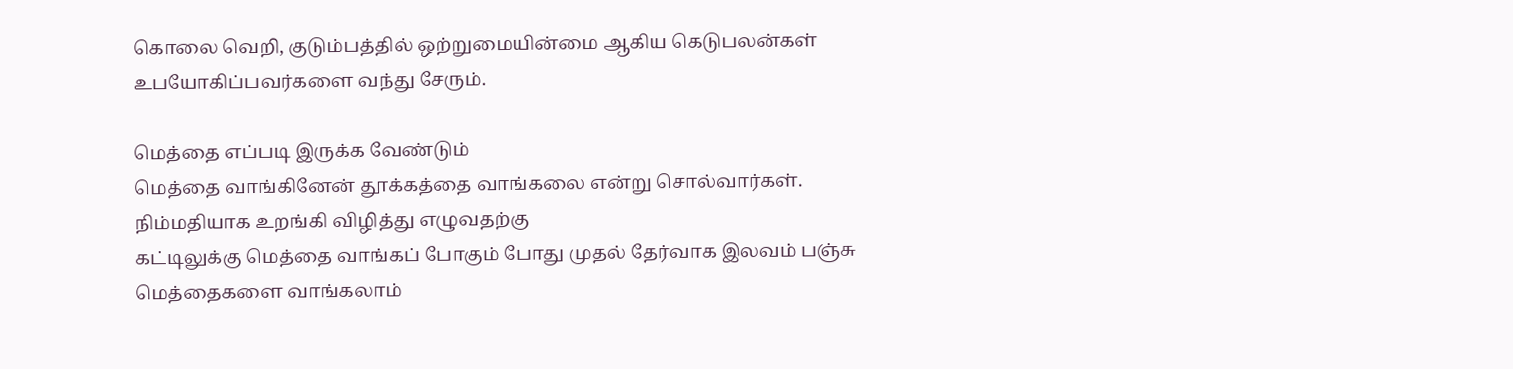கொலை வெறி, குடும்பத்தில் ஒற்றுமையின்மை ஆகிய கெடுபலன்கள் உபயோகிப்பவர்களை வந்து சேரும்.

மெத்தை எப்படி இருக்க வேண்டும்
மெத்தை வாங்கினேன் தூக்கத்தை வாங்கலை என்று சொல்வார்கள். நிம்மதியாக உறங்கி விழித்து எழுவதற்கு
கட்டிலுக்கு மெத்தை வாங்கப் போகும் போது முதல் தேர்வாக இலவம் பஞ்சு மெத்தைகளை வாங்கலாம்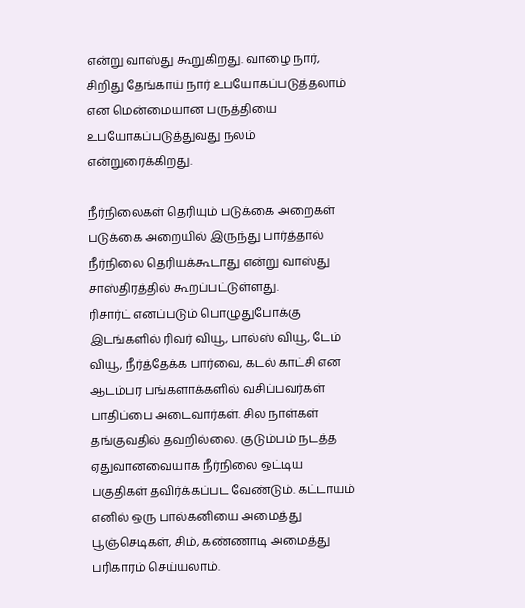என்று வாஸ்து கூறுகிறது. வாழை நார், சிறிது தேங்காய் நார் உபயோகப்படுத்தலாம் என மென்மையான பருத்தியை உபயோகப்படுத்துவது நலம் என்றுரைக்கிறது.

நீர்நிலைகள் தெரியும் படுக்கை அறைகள்
படுக்கை அறையில் இருந்து பார்த்தால் நீர்நிலை தெரியக்கூடாது என்று வாஸ்து சாஸ்திரத்தில் கூறப்பட்டுள்ளது.
ரிசார்ட் எனப்படும் பொழுதுபோக்கு இடங்களில் ரிவர் வியூ, பால்ஸ் வியூ, டேம் வியூ, நீர்த்தேக்க பார்வை, கடல் காட்சி என ஆடம்பர பங்களாக்களில் வசிப்பவர்கள் பாதிப்பை அடைவார்கள். சில நாள்கள் தங்குவதில் தவறில்லை. குடும்பம் நடத்த ஏதுவானவையாக நீர்நிலை ஒட்டிய பகுதிகள் தவிர்க்கப்பட வேண்டும். கட்டாயம் எனில் ஒரு பால்கனியை அமைத்து பூஞ்செடிகள், சிம், கண்ணாடி அமைத்து பரிகாரம் செய்யலாம்.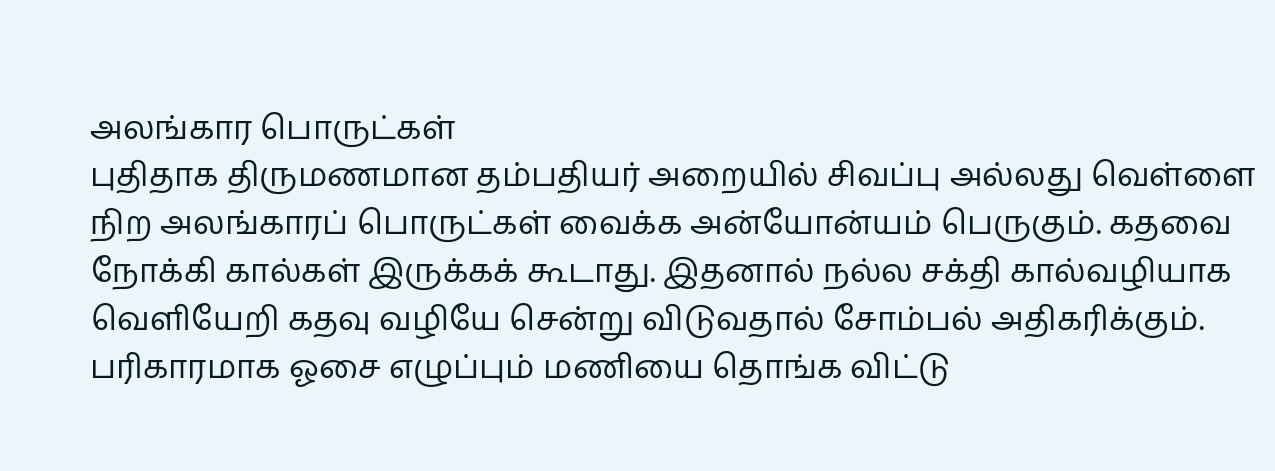அலங்கார பொருட்கள்
புதிதாக திருமணமான தம்பதியர் அறையில் சிவப்பு அல்லது வெள்ளை நிற அலங்காரப் பொருட்கள் வைக்க அன்யோன்யம் பெருகும். கதவை நோக்கி கால்கள் இருக்கக் கூடாது. இதனால் நல்ல சக்தி கால்வழியாக வெளியேறி கதவு வழியே சென்று விடுவதால் சோம்பல் அதிகரிக்கும். பரிகாரமாக ஓசை எழுப்பும் மணியை தொங்க விட்டு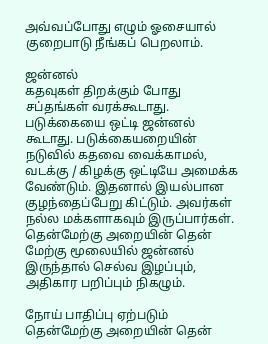அவ்வப்போது எழும் ஓசையால் குறைபாடு நீங்கப் பெறலாம்.

ஜன்னல்
கதவுகள் திறக்கும் போது சப்தங்கள் வரக்கூடாது. படுக்கையை ஒட்டி ஜன்னல் கூடாது. படுக்கையறையின் நடுவில் கதவை வைக்காமல், வடக்கு / கிழக்கு ஒட்டியே அமைக்க வேண்டும். இதனால் இயல்பான குழந்தைப்பேறு கிட்டும். அவர்கள் நல்ல மக்களாகவும் இருப்பார்கள். தென்மேற்கு அறையின் தென் மேற்கு மூலையில் ஜன்னல் இருந்தால் செல்வ இழப்பும், அதிகார பறிப்பும் நிகழும்.

நோய் பாதிப்பு ஏற்படும்
தென்மேற்கு அறையின் தென்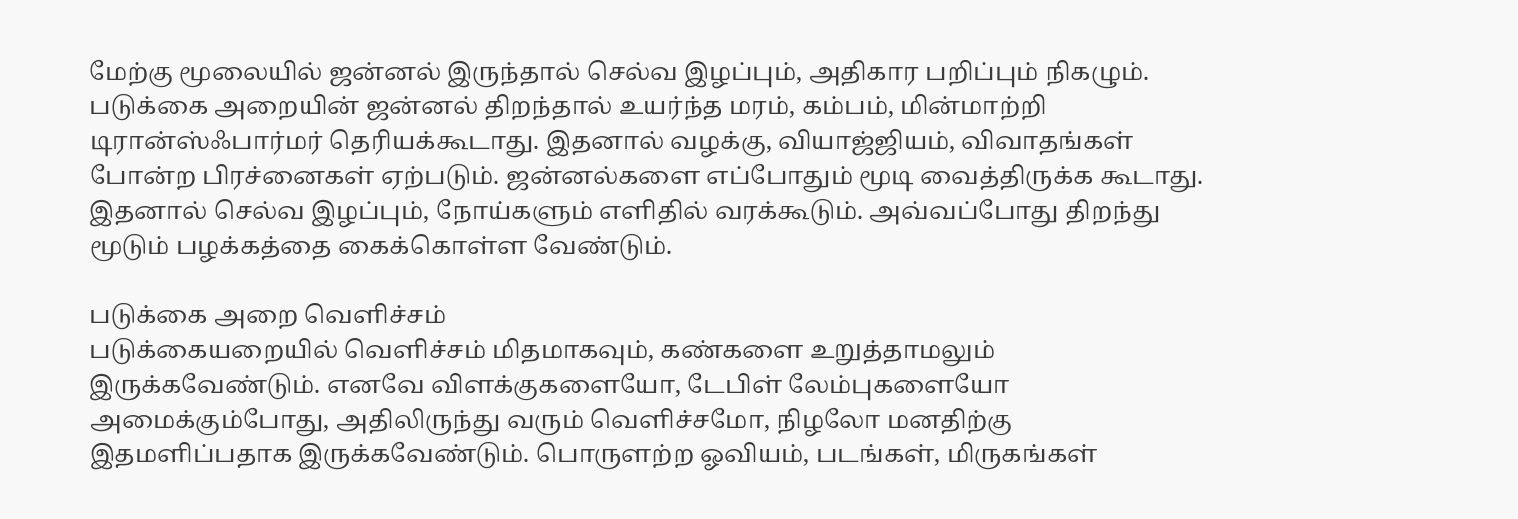மேற்கு மூலையில் ஜன்னல் இருந்தால் செல்வ இழப்பும், அதிகார பறிப்பும் நிகழும். படுக்கை அறையின் ஜன்னல் திறந்தால் உயர்ந்த மரம், கம்பம், மின்மாற்றி டிரான்ஸ்ஃபார்மர் தெரியக்கூடாது. இதனால் வழக்கு, வியாஜ்ஜியம், விவாதங்கள் போன்ற பிரச்னைகள் ஏற்படும். ஜன்னல்களை எப்போதும் மூடி வைத்திருக்க கூடாது. இதனால் செல்வ இழப்பும், நோய்களும் எளிதில் வரக்கூடும். அவ்வப்போது திறந்து மூடும் பழக்கத்தை கைக்கொள்ள வேண்டும்.

படுக்கை அறை வெளிச்சம்
படுக்கையறையில் வெளிச்சம் மிதமாகவும், கண்களை உறுத்தாமலும் இருக்கவேண்டும். எனவே விளக்குகளையோ, டேபிள் லேம்புகளையோ அமைக்கும்போது, அதிலிருந்து வரும் வெளிச்சமோ, நிழலோ மனதிற்கு இதமளிப்பதாக இருக்கவேண்டும். பொருளற்ற ஓவியம், படங்கள், மிருகங்கள்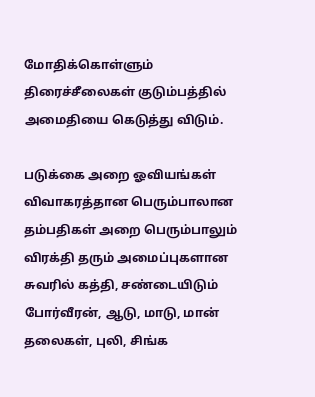மோதிக்கொள்ளும் திரைச்சீலைகள் குடும்பத்தில் அமைதியை கெடுத்து விடும்.

படுக்கை அறை ஓவியங்கள்
விவாகரத்தான பெரும்பாலான தம்பதிகள் அறை பெரும்பாலும் விரக்தி தரும் அமைப்புகளான சுவரில் கத்தி, சண்டையிடும் போர்வீரன், ஆடு, மாடு, மான் தலைகள், புலி, சிங்க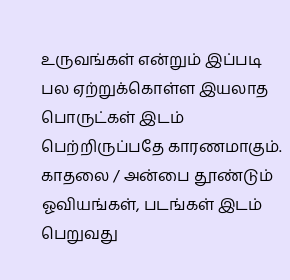உருவங்கள் என்றும் இப்படி பல ஏற்றுக்கொள்ள இயலாத பொருட்கள் இடம் பெற்றிருப்பதே காரணமாகும். காதலை / அன்பை தூண்டும் ஓவியங்கள், படங்கள் இடம் பெறுவது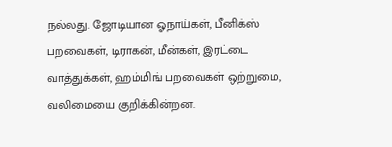நல்லது. ஜோடியான ஓநாய்கள், பீனிக்ஸ் பறவைகள், டிராகன், மீன்கள், இரட்டை வாத்துக்கள், ஹம்மிங் பறவைகள் ஒற்றுமை, வலிமையை குறிக்கின்றன.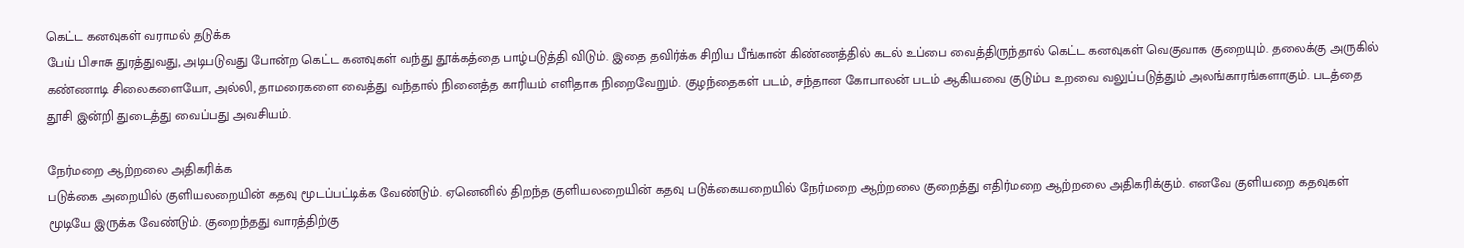கெட்ட கனவுகள் வராமல் தடுக்க
பேய் பிசாசு துரத்துவது, அடிபடுவது போன்ற கெட்ட கனவுகள் வந்து தூக்கத்தை பாழ்படுத்தி விடும். இதை தவிர்க்க சிறிய பீங்கான் கிண்ணத்தில் கடல் உப்பை வைத்திருந்தால் கெட்ட கனவுகள் வெகுவாக குறையும். தலைக்கு அருகில் கண்ணாடி சிலைகளையோ, அல்லி, தாமரைகளை வைத்து வந்தால் நினைத்த காரியம் எளிதாக நிறைவேறும். குழந்தைகள் படம், சந்தான கோபாலன் படம் ஆகியவை குடும்ப உறவை வலுப்படுத்தும் அலங்காரங்களாகும். படத்தை தூசி இன்றி துடைத்து வைப்பது அவசியம்.

நேர்மறை ஆற்றலை அதிகரிக்க
படுக்கை அறையில் குளியலறையின் கதவு மூடப்பட்டிக்க வேண்டும். ஏனெனில் திறந்த குளியலறையின் கதவு படுக்கையறையில் நேர்மறை ஆற்றலை குறைத்து எதிர்மறை ஆற்றலை அதிகரிக்கும். எனவே குளியறை கதவுகள் மூடியே இருக்க வேண்டும். குறைந்தது வாரத்திற்கு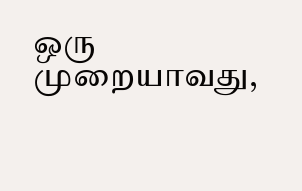ஒரு முறையாவது,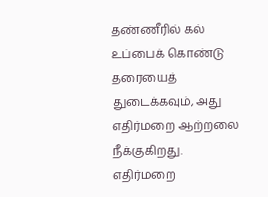தண்ணீரில் கல் உப்பைக் கொண்டு தரையைத் துடைக்கவும், அது எதிர்மறை ஆற்றலை நீக்குகிறது. எதிர்மறை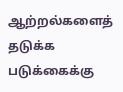ஆற்றல்களைத் தடுக்க படுக்கைக்கு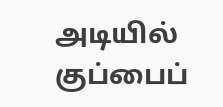அடியில் குப்பைப்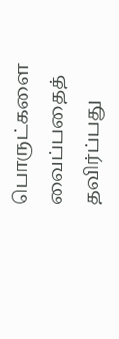பொருட்களை வைப்பதைத் தவிர்ப்பது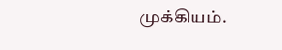முக்கியம்.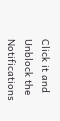Click it and Unblock the Notifications